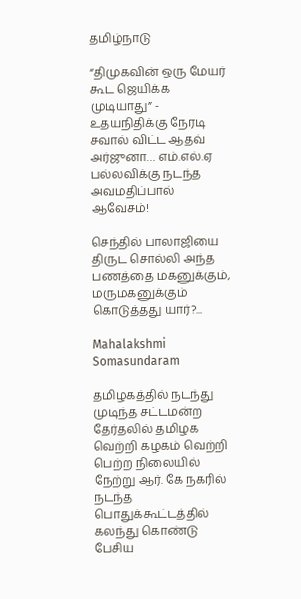தமிழ்நாடு

“திமுகவின் ஒரு மேயர் கூட ஜெயிக்க முடியாது” - உதயநிதிக்கு நேரடி சவால் விட்ட ஆதவ் அர்ஜுனா… எம்.எல்.ஏ பல்லவிக்கு நடந்த அவமதிப்பால் ஆவேசம்!

செந்தில் பாலாஜியை திருட சொல்லி அந்த பணத்தை மகனுக்கும், மருமகனுக்கும் கொடுத்தது யார்?...

Mahalakshmi Somasundaram

தமிழகத்தில் நடந்து முடிந்த சட்டமன்ற தேர்தலில் தமிழக வெற்றி கழகம் வெற்றி பெற்ற நிலையில் நேற்று ஆர். கே நகரில் நடந்த பொதுக்கூட்டத்தில் கலந்து கொண்டு பேசிய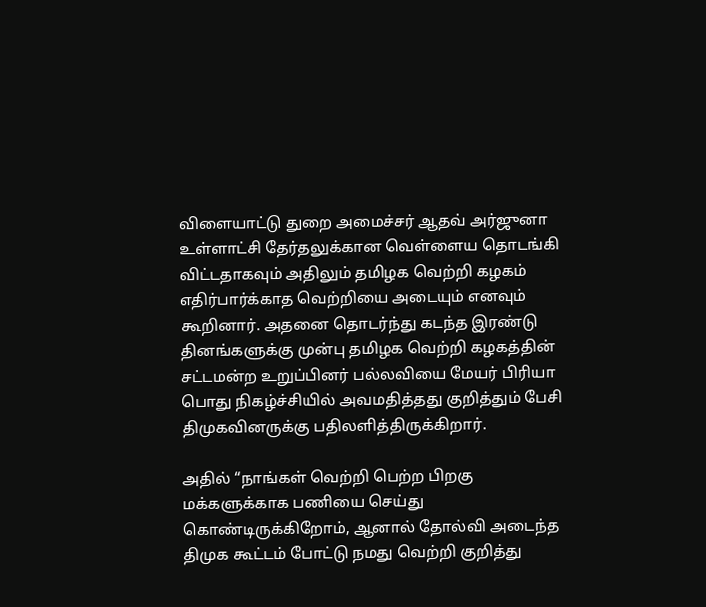விளையாட்டு துறை அமைச்சர் ஆதவ் அர்ஜுனா உள்ளாட்சி தேர்தலுக்கான வெள்ளைய தொடங்கி விட்டதாகவும் அதிலும் தமிழக வெற்றி கழகம் எதிர்பார்க்காத வெற்றியை அடையும் எனவும் கூறினார். அதனை தொடர்ந்து கடந்த இரண்டு தினங்களுக்கு முன்பு தமிழக வெற்றி கழகத்தின் சட்டமன்ற உறுப்பினர் பல்லவியை மேயர் பிரியா பொது நிகழ்ச்சியில் அவமதித்தது குறித்தும் பேசி திமுகவினருக்கு பதிலளித்திருக்கிறார்.

அதில் “நாங்கள் வெற்றி பெற்ற பிறகு மக்களுக்காக பணியை செய்து கொண்டிருக்கிறோம், ஆனால் தோல்வி அடைந்த திமுக கூட்டம் போட்டு நமது வெற்றி குறித்து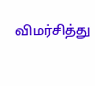விமர்சித்து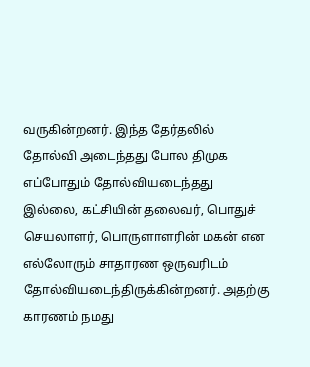வருகின்றனர். இந்த தேர்தலில் தோல்வி அடைந்தது போல திமுக எப்போதும் தோல்வியடைந்தது இல்லை, கட்சியின் தலைவர், பொதுச் செயலாளர், பொருளாளரின் மகன் என எல்லோரும் சாதாரண ஒருவரிடம் தோல்வியடைந்திருக்கின்றனர். அதற்கு காரணம் நமது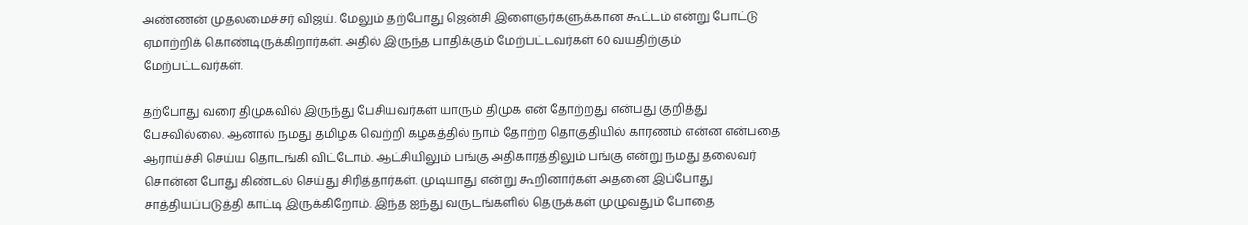அண்ணன் முதலமைச்சர் விஜய். மேலும் தற்போது ஜென்சி இளைஞர்களுக்கான கூட்டம் என்று போட்டு ஏமாற்றிக் கொண்டிருக்கிறார்கள். அதில் இருந்த பாதிக்கும் மேற்பட்டவர்கள் 60 வயதிற்கும் மேற்பட்டவர்கள்.

தற்போது வரை திமுகவில் இருந்து பேசியவர்கள் யாரும் திமுக என் தோற்றது என்பது குறித்து பேசவில்லை. ஆனால் நமது தமிழக வெற்றி கழகத்தில் நாம் தோற்ற தொகுதியில் காரணம் என்ன என்பதை ஆராய்ச்சி செய்ய தொடங்கி விட்டோம். ஆட்சியிலும் பங்கு அதிகாரத்திலும் பங்கு என்று நமது தலைவர் சொன்ன போது கிண்டல் செய்து சிரித்தார்கள். முடியாது என்று கூறினார்கள் அதனை இப்போது சாத்தியப்படுத்தி காட்டி இருக்கிறோம். இந்த ஐந்து வருடங்களில் தெருக்கள் முழுவதும் போதை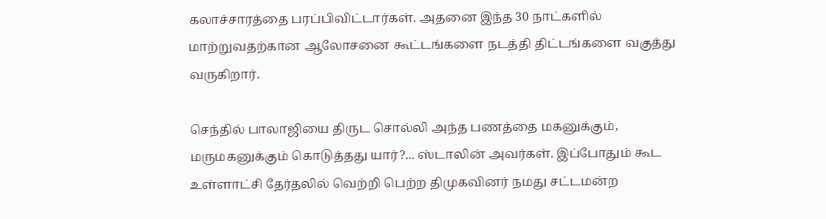கலாச்சாரத்தை பரப்பிவிட்டார்கள். அதனை இந்த 30 நாட்களில் மாற்றுவதற்கான ஆலோசனை கூட்டங்களை நடத்தி திட்டங்களை வகுத்து வருகிறார்.

செந்தில் பாலாஜியை திருட சொல்லி அந்த பணத்தை மகனுக்கும், மருமகனுக்கும் கொடுத்தது யார்?... ஸ்டாலின் அவர்கள். இப்போதும் கூட உள்ளாட்சி தேர்தலில் வெற்றி பெற்ற திமுகவினர் நமது சட்டமன்ற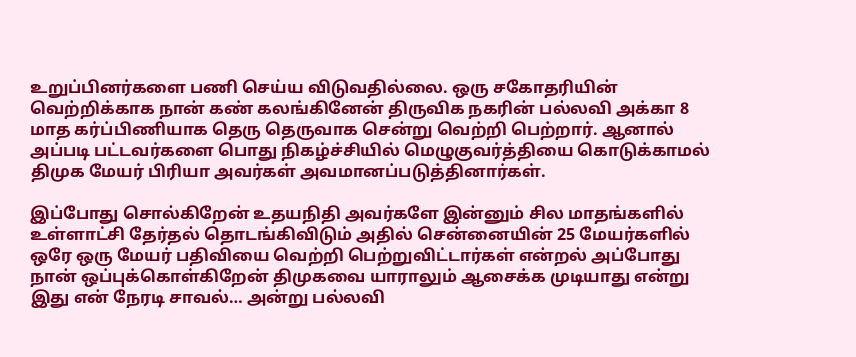உறுப்பினர்களை பணி செய்ய விடுவதில்லை. ஒரு சகோதரியின் வெற்றிக்காக நான் கண் கலங்கினேன் திருவிக நகரின் பல்லவி அக்கா 8 மாத கர்ப்பிணியாக தெரு தெருவாக சென்று வெற்றி பெற்றார். ஆனால் அப்படி பட்டவர்களை பொது நிகழ்ச்சியில் மெழுகுவர்த்தியை கொடுக்காமல் திமுக மேயர் பிரியா அவர்கள் அவமானப்படுத்தினார்கள்.

இப்போது சொல்கிறேன் உதயநிதி அவர்களே இன்னும் சில மாதங்களில் உள்ளாட்சி தேர்தல் தொடங்கிவிடும் அதில் சென்னையின் 25 மேயர்களில் ஒரே ஒரு மேயர் பதிவியை வெற்றி பெற்றுவிட்டார்கள் என்றல் அப்போது நான் ஒப்புக்கொள்கிறேன் திமுகவை யாராலும் ஆசைக்க முடியாது என்று இது என் நேரடி சாவல்… அன்று பல்லவி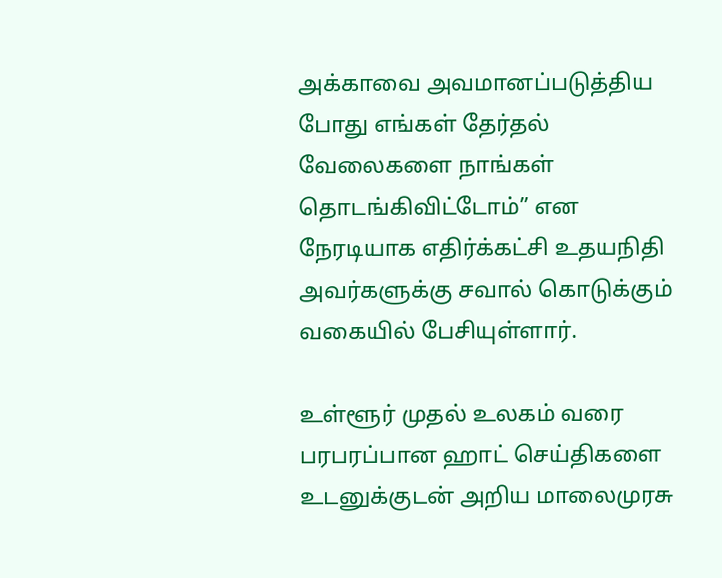அக்காவை அவமானப்படுத்திய போது எங்கள் தேர்தல் வேலைகளை நாங்கள் தொடங்கிவிட்டோம்” என நேரடியாக எதிர்க்கட்சி உதயநிதி அவர்களுக்கு சவால் கொடுக்கும் வகையில் பேசியுள்ளார்.

உள்ளூர் முதல் உலகம் வரை பரபரப்பான ஹாட் செய்திகளை உடனுக்குடன் அறிய மாலைமுரசு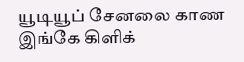யூடியூப் சேனலை காண இங்கே கிளிக்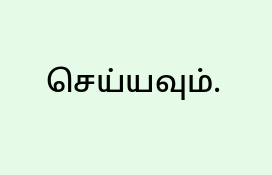செய்யவும்.